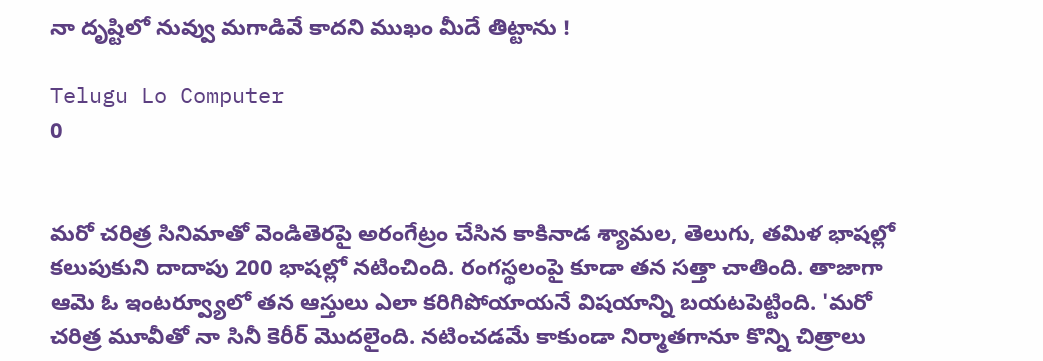నా దృష్టిలో నువ్వు మగాడివే కాదని ముఖం మీదే తిట్టాను !

Telugu Lo Computer
0


మరో చరిత్ర సినిమాతో వెండితెరపై అరంగేట్రం చేసిన కాకినాడ శ్యామల, తెలుగు, తమిళ భాషల్లో కలుపుకుని దాదాపు 200 భాషల్లో నటించింది. రంగస్థలంపై కూడా తన సత్తా చాతింది. తాజాగా ఆమె ఓ ఇంటర్వ్యూలో తన ఆస్తులు ఎలా కరిగిపోయాయనే విషయాన్ని బయటపెట్టింది. 'మరో చరిత్ర మూవీతో నా సినీ కెరీర్‌ మొదలైంది. నటించడమే కాకుండా నిర్మాతగానూ కొన్ని చిత్రాలు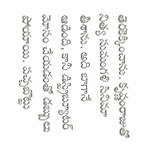తెరకెక్కించాను. కృష్ణంరాజుతో నిత్య సుమంగళి సినిమా తీశాను. అది బాగానే ఆడింది, కానీ డిస్ట్రిబ్యూటర్‌ మోసం చేయడంతో డబ్బులు పోయాయి. పచ్చబొట్టు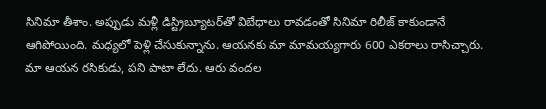సినిమా తీశాం. అప్పుడు మళ్లీ డిస్ట్రిబ్యూటర్‌తో విబేధాలు రావడంతో సినిమా రిలీజ్‌ కాకుండానే ఆగిపోయింది. మధ్యలో పెళ్లి చేసుకున్నాను. ఆయనకు మా మామయ్యగారు 600 ఎకరాలు రాసిచ్చారు. మా ఆయన రసికుడు, పని పాటా లేదు. ఆరు వందల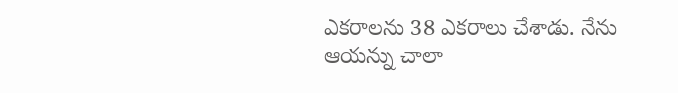ఎకరాలను 38 ఎకరాలు చేశాడు. నేను ఆయన్ను చాలా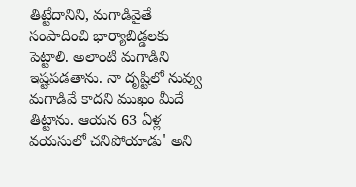తిట్టేదానిని, మగాడివైతే సంపాదించి భార్యాబిడ్డలకు పెట్టాలి. అలాంటి మగాడిని ఇష్టపడతాను. నా దృష్టిలో నువ్వు మగాడివే కాదని ముఖం మీదే తిట్టాను. ఆయన 63 ఏళ్ల వయసులో చనిపోయాడు' అని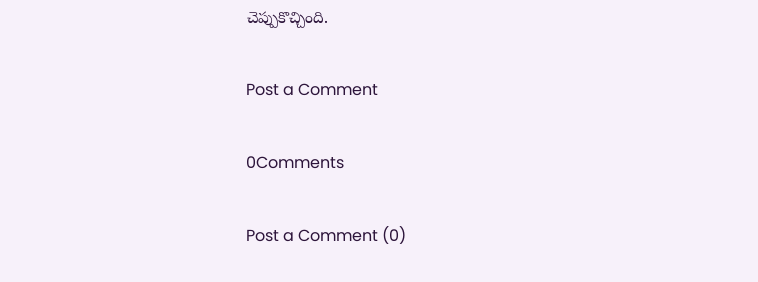చెప్పుకొచ్చింది.

Post a Comment

0Comments

Post a Comment (0)